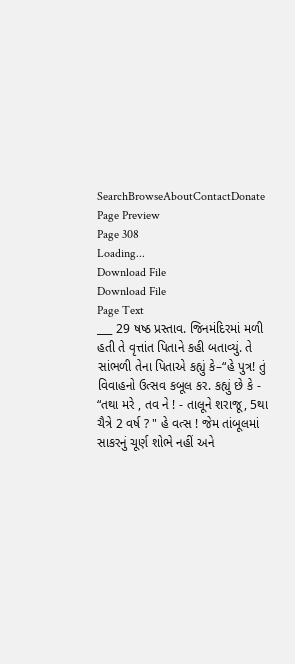SearchBrowseAboutContactDonate
Page Preview
Page 308
Loading...
Download File
Download File
Page Text
___ 29 ષષ્ઠ પ્રસ્તાવ. જિનમંદિરમાં મળી હતી તે વૃત્તાંત પિતાને કહી બતાવ્યું. તે સાંભળી તેના પિતાએ કહ્યું કે–“હે પુત્ર! તું વિવાહનો ઉત્સવ કબૂલ કર. કહ્યું છે કે - “તથા મરે , તવ ને ! - તાલૂને શરાજૂ, 5થા ચૈત્રે 2 વર્ષ ? " હે વત્સ ! જેમ તાંબૂલમાં સાકરનું ચૂર્ણ શોભે નહીં અને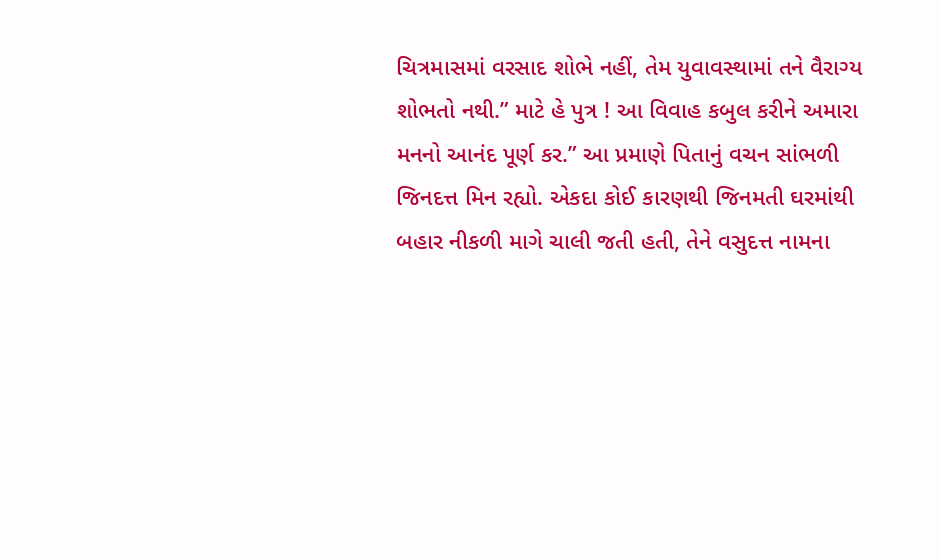ચિત્રમાસમાં વરસાદ શોભે નહીં, તેમ યુવાવસ્થામાં તને વૈરાગ્ય શોભતો નથી.” માટે હે પુત્ર ! આ વિવાહ કબુલ કરીને અમારા મનનો આનંદ પૂર્ણ કર.” આ પ્રમાણે પિતાનું વચન સાંભળી જિનદત્ત મિન રહ્યો. એકદા કોઈ કારણથી જિનમતી ઘરમાંથી બહાર નીકળી માગે ચાલી જતી હતી, તેને વસુદત્ત નામના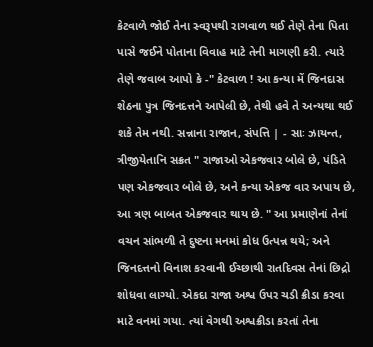કેટવાળે જોઈ તેના સ્વરૂપથી રાગવાળ થઈ તેણે તેના પિતા પાસે જઈને પોતાના વિવાહ માટે તેની માગણી કરી. ત્યારે તેણે જવાબ આપો કે -" કેટવાળ ! આ કન્યા મેં જિનદાસ શેઠના પુત્ર જિનદત્તને આપેલી છે, તેથી હવે તે અન્યથા થઈ શકે તેમ નથી. સન્નાના રાજાન, સંપત્તિ | - સાઃ ઝાયન્ત, ત્રીજીયેતાનિ સક્રત " રાજાઓ એકજવાર બોલે છે, પંડિતે પણ એકજવાર બોલે છે, અને કન્યા એકજ વાર અપાય છે, આ ત્રણ બાબત એકજવાર થાય છે. " આ પ્રમાણેનાં તેનાં વચન સાંભળી તે દુષ્ટના મનમાં કોધ ઉત્પન્ન થયે; અને જિનદત્તનો વિનાશ કરવાની ઈચ્છાથી રાતદિવસ તેનાં છિદ્રો શોધવા લાગ્યો. એકદા રાજા અશ્વ ઉપર ચડી ક્રીડા કરવા માટે વનમાં ગયા. ત્યાં વેગથી અશ્વક્રીડા કરતાં તેના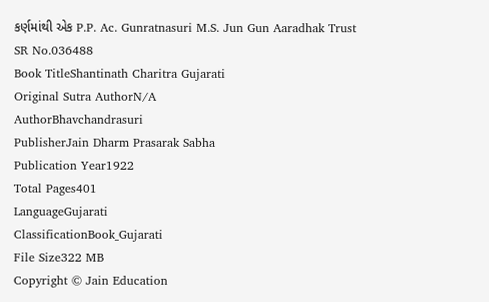કર્ણમાંથી એક P.P. Ac. Gunratnasuri M.S. Jun Gun Aaradhak Trust
SR No.036488
Book TitleShantinath Charitra Gujarati
Original Sutra AuthorN/A
AuthorBhavchandrasuri
PublisherJain Dharm Prasarak Sabha
Publication Year1922
Total Pages401
LanguageGujarati
ClassificationBook_Gujarati
File Size322 MB
Copyright © Jain Education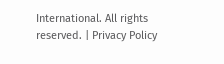International. All rights reserved. | Privacy Policy